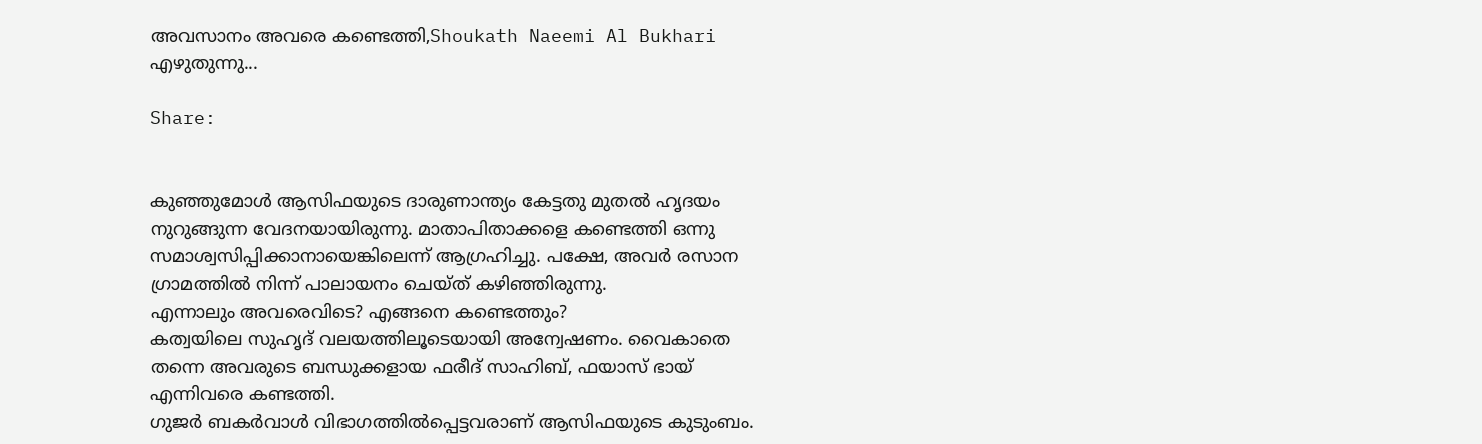അവസാനം അവരെ കണ്ടെത്തി,Shoukath Naeemi Al Bukhari എഴുതുന്നു...

Share:


കുഞ്ഞുമോൾ ആസിഫയുടെ ദാരുണാന്ത്യം കേട്ടതു മുതൽ ഹൃദയം നുറുങ്ങുന്ന വേദനയായിരുന്നു. മാതാപിതാക്കളെ കണ്ടെത്തി ഒന്നു സമാശ്വസിപ്പിക്കാനായെങ്കിലെന്ന് ആഗ്രഹിച്ചു. പക്ഷേ, അവർ രസാന ഗ്രാമത്തിൽ നിന്ന്‌ പാലായനം ചെയ്ത് കഴിഞ്ഞിരുന്നു.
എന്നാലും അവരെവിടെ? എങ്ങനെ കണ്ടെത്തും?
കത്വയിലെ സുഹൃദ് വലയത്തിലൂടെയായി അന്വേഷണം. വൈകാതെ തന്നെ അവരുടെ ബന്ധുക്കളായ ഫരീദ് സാഹിബ്, ഫയാസ് ഭായ് എന്നിവരെ കണ്ടത്തി.
ഗുജർ ബകർവാൾ വിഭാഗത്തിൽപ്പെട്ടവരാണ് ആസിഫയുടെ കുടുംബം.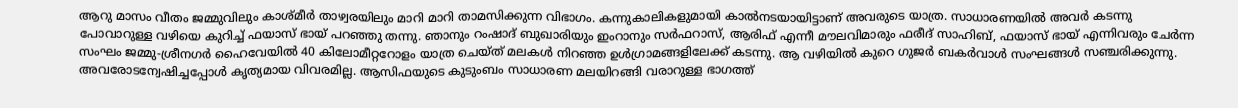ആറു മാസം വീതം ജമ്മുവിലും കാശ്മീർ താഴ്വരയിലും മാറി മാറി താമസിക്കുന്ന വിഭാഗം. കന്നുകാലികളുമായി കാൽനടയായിട്ടാണ് അവരുടെ യാത്ര. സാധാരണയിൽ അവർ കടന്നു പോവാറുള്ള വഴിയെ കുറിച്ച് ഫയാസ് ഭായ് പറഞ്ഞു തന്നു. ഞാനും റംഷാദ് ബുഖാരിയും ഇംറാനും സർഫറാസ്, ആരിഫ് എന്നീ മൗലവിമാരും ഫരീദ് സാഹിബ്, ഫയാസ് ഭായ് എന്നിവരും ചേർന്ന സംഘം ജമ്മു-ശ്രീനഗർ ഹൈവേയിൽ 40 കിലോമീറ്ററോളം യാത്ര ചെയ്ത് മലകൾ നിറഞ്ഞ ഉൾഗ്രാമങ്ങളിലേക്ക് കടന്നു. ആ വഴിയിൽ കുറെ ഗുജർ ബകർവാൾ സംഘങ്ങൾ സഞ്ചരിക്കുന്നു.
അവരോടന്വേഷിച്ചപ്പോൾ കൃത്യമായ വിവരമില്ല. ആസിഫയുടെ കുടുംബം സാധാരണ മലയിറങ്ങി വരാറുള്ള ഭാഗത്ത്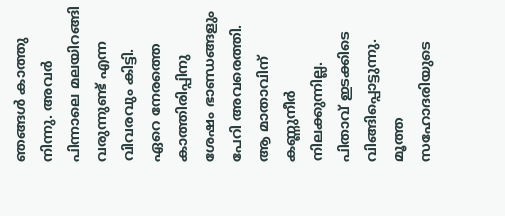ഞങ്ങൾ കാത്തു നിന്നു. അവർ പിന്നാലെ മലയിറങ്ങി വരുന്നുണ്ട് എന്ന വിവരവും കിട്ടി.
ഏറെ നേരത്തെ കാത്തിരിപ്പിനു ശേഷം ഭാണ്ഡങ്ങളും പേറി അവരെത്തി. ആ മാതാവിന് കണ്ണുനീർ നിലക്കുന്നില്ല. പിതാവ് ഇടക്കിടെ വിങ്ങിപ്പൊട്ടുന്നു. മൂത്ത സഹോദരിയുടെ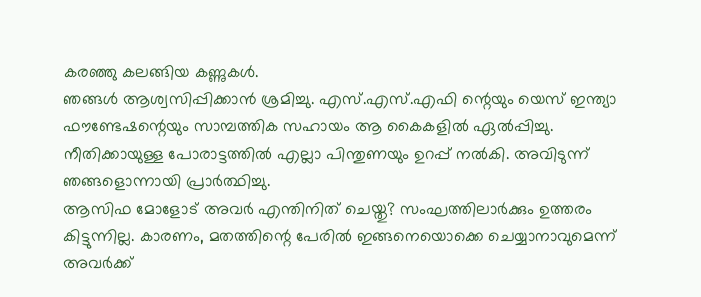കരഞ്ഞു കലങ്ങിയ കണ്ണുകൾ.
ഞങ്ങൾ ആശ്വസിപ്പിക്കാൻ ശ്രമിച്ചു. എസ്.എസ്.എഫി ന്റെയും യെസ് ഇന്ത്യാ ഫൗണ്ടേഷന്റെയും സാമ്പത്തിക സഹായം ആ കൈകളിൽ ഏൽപ്പിച്ചു. നീതിക്കായുള്ള പോരാട്ടത്തിൽ എല്ലാ പിന്തുണയും ഉറപ്പ് നൽകി. അവിടുന്ന് ഞങ്ങളൊന്നായി പ്രാർത്ഥിച്ചു.
ആസിഫ മോളോട് അവർ എന്തിനിത് ചെയ്തു? സംഘത്തിലാർക്കും ഉത്തരം കിട്ടുന്നില്ല. കാരണം, മതത്തിന്റെ പേരിൽ ഇങ്ങനെയൊക്കെ ചെയ്യാനാവുമെന്ന് അവർക്ക്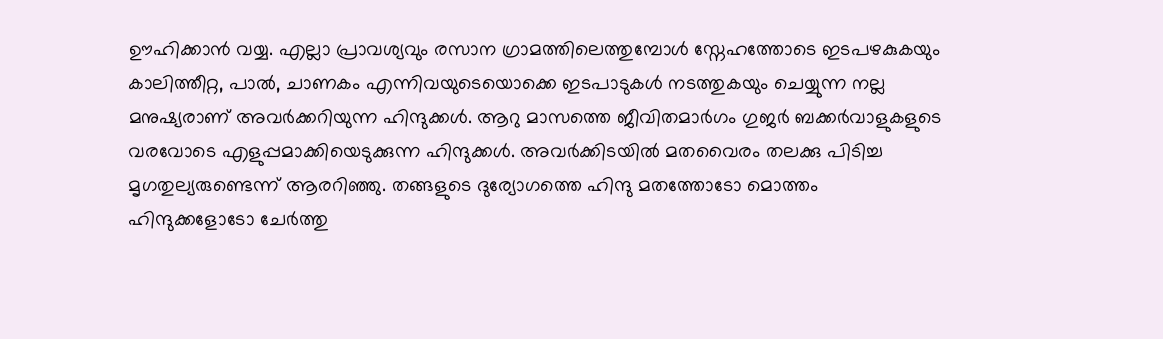ഊഹിക്കാൻ വയ്യ. എല്ലാ പ്രാവശ്യവും രസാന ഗ്രാമത്തിലെത്തുമ്പോൾ സ്നേഹത്തോടെ ഇടപഴകുകയും കാലിത്തീറ്റ, പാൽ, ചാണകം എന്നിവയുടെയൊക്കെ ഇടപാടുകൾ നടത്തുകയും ചെയ്യുന്ന നല്ല മനുഷ്യരാണ് അവർക്കറിയുന്ന ഹിന്ദുക്കൾ. ആറു മാസത്തെ ജീവിതമാർഗം ഗുജർ ബക്കർവാളുകളുടെ വരവോടെ എളുപ്പമാക്കിയെടുക്കുന്ന ഹിന്ദുക്കൾ. അവർക്കിടയിൽ മതവൈരം തലക്കു പിടിച്ച മൃഗതുല്യരുണ്ടെന്ന് ആരറിഞ്ഞു. തങ്ങളുടെ ദുര്യോഗത്തെ ഹിന്ദു മതത്തോടോ മൊത്തം ഹിന്ദുക്കളോടോ ചേർത്തു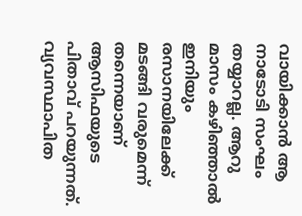വായിക്കാൻ ആ നാടോടി സംഘം തയ്യാറല്ല. ആറു മാസം കഴിഞ്ഞാൽ ഇനിയും രസാനയിലേക്ക് മടങ്ങി വരുമെന്ന് തന്നെയാണ് ആസിഫയുടെ പിതാവ് പറയുന്നത്.
വ്യവസ്ഥാപിത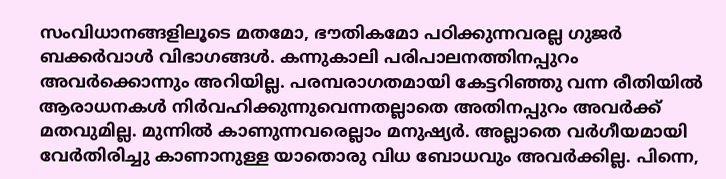സംവിധാനങ്ങളിലൂടെ മതമോ, ഭൗതികമോ പഠിക്കുന്നവരല്ല ഗുജർ ബക്കർവാൾ വിഭാഗങ്ങൾ. കന്നുകാലി പരിപാലനത്തിനപ്പുറം അവർക്കൊന്നും അറിയില്ല. പരമ്പരാഗതമായി കേട്ടറിഞ്ഞു വന്ന രീതിയിൽ ആരാധനകൾ നിർവഹിക്കുന്നുവെന്നതല്ലാതെ അതിനപ്പുറം അവർക്ക് മതവുമില്ല. മുന്നിൽ കാണുന്നവരെല്ലാം മനുഷ്യർ. അല്ലാതെ വർഗീയമായി വേർതിരിച്ചു കാണാനുള്ള യാതൊരു വിധ ബോധവും അവർക്കില്ല. പിന്നെ,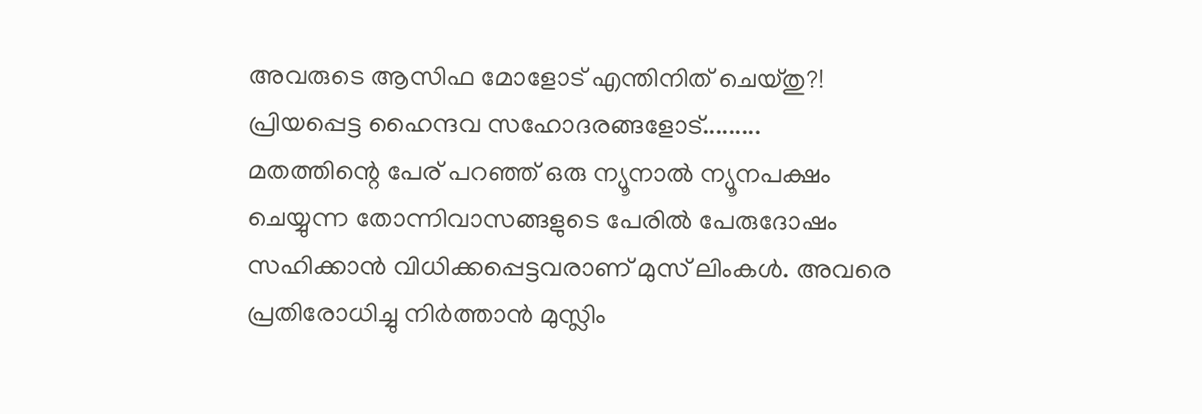അവരുടെ ആസിഫ മോളോട് എന്തിനിത് ചെയ്തു?!
പ്രിയപ്പെട്ട ഹൈന്ദവ സഹോദരങ്ങളോട്.........
മതത്തിന്റെ പേര് പറഞ്ഞ് ഒരു ന്യൂനാൽ ന്യൂനപക്ഷം ചെയ്യുന്ന തോന്നിവാസങ്ങളുടെ പേരിൽ പേരുദോഷം സഹിക്കാൻ വിധിക്കപ്പെട്ടവരാണ് മുസ് ലിംകൾ. അവരെ പ്രതിരോധിച്ചു നിർത്താൻ മുസ്ലിം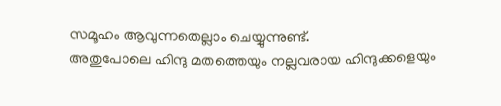സമൂഹം ആവുന്നതെല്ലാം ചെയ്യുന്നുണ്ട്.
അതുപോലെ ഹിന്ദു മതത്തെയും നല്ലവരായ ഹിന്ദുക്കളെയും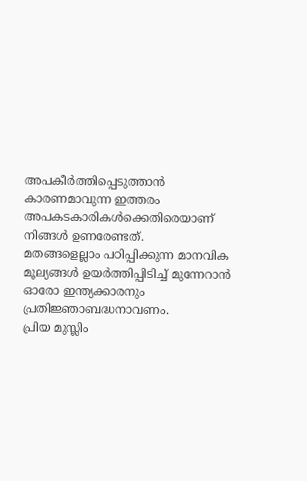അപകീർത്തിപ്പെടുത്താൻ കാരണമാവുന്ന ഇത്തരം അപകടകാരികൾക്കെതിരെയാണ് നിങ്ങൾ ഉണരേണ്ടത്.
മതങ്ങളെല്ലാം പഠിപ്പിക്കുന്ന മാനവിക മൂല്യങ്ങൾ ഉയർത്തിപ്പിടിച്ച് മുന്നേറാൻ ഓരോ ഇന്ത്യക്കാരനും പ്രതിജ്ഞാബദ്ധനാവണം.
പ്രിയ മുസ്ലിം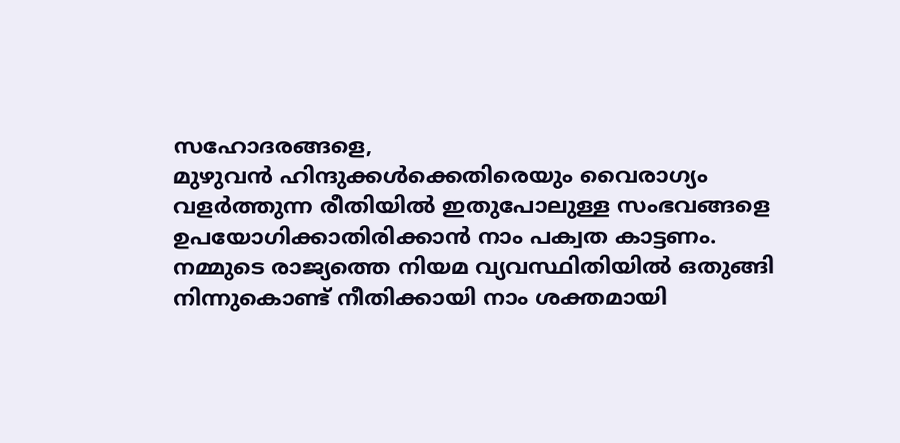സഹോദരങ്ങളെ,
മുഴുവൻ ഹിന്ദുക്കൾക്കെതിരെയും വൈരാഗ്യം വളർത്തുന്ന രീതിയിൽ ഇതുപോലുള്ള സംഭവങ്ങളെ ഉപയോഗിക്കാതിരിക്കാൻ നാം പക്വത കാട്ടണം.
നമ്മുടെ രാജ്യത്തെ നിയമ വ്യവസ്ഥിതിയിൽ ഒതുങ്ങി നിന്നുകൊണ്ട് നീതിക്കായി നാം ശക്തമായി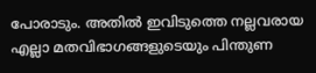പോരാടും. അതിൽ ഇവിടുത്തെ നല്ലവരായ എല്ലാ മതവിഭാഗങ്ങളുടെയും പിന്തുണ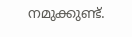നമുക്കുണ്ട്.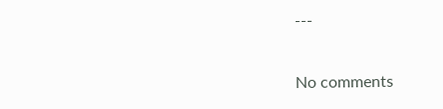---


No comments